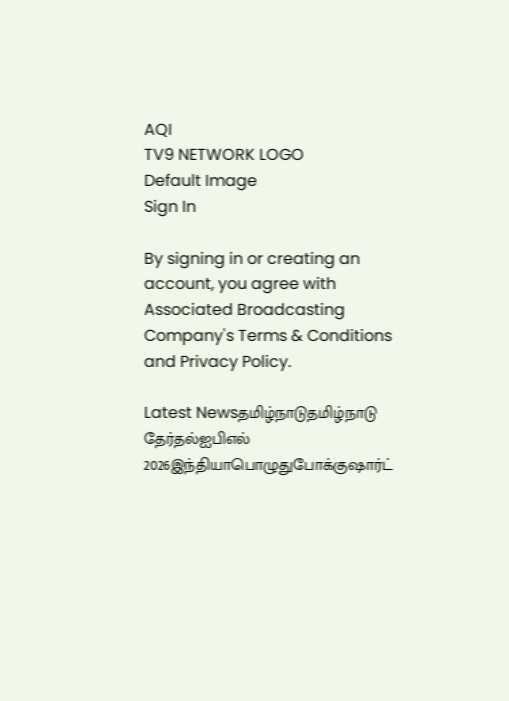AQI
TV9 NETWORK LOGO
Default Image
Sign In

By signing in or creating an account, you agree with Associated Broadcasting Company's Terms & Conditions and Privacy Policy.

Latest Newsதமிழ்நாடுதமிழ்நாடு தேர்தல்ஐபிஎல் 2026இந்தியாபொழுதுபோக்குஷார்ட்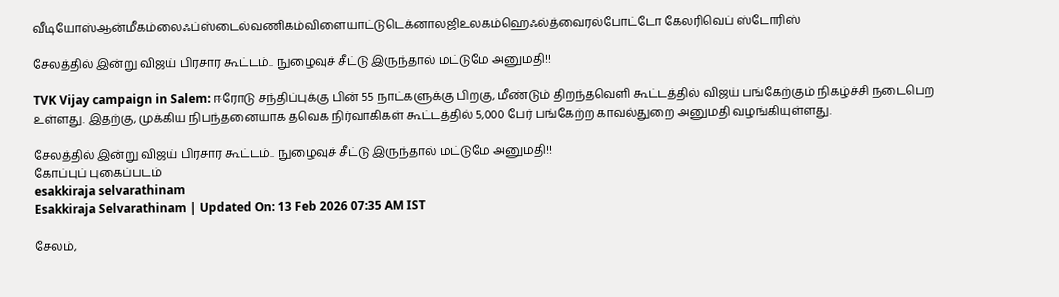வீடியோஸ்ஆன்மீகம்லைஃப்ஸ்டைல்வணிகம்விளையாட்டுடெக்னாலஜிஉலகம்ஹெஃல்த்வைரல்போட்டோ கேலரிவெப் ஸ்டோரிஸ்

சேலத்தில் இன்று விஜய் பிரசார கூட்டம்.. நுழைவுச் சீட்டு இருந்தால் மட்டுமே அனுமதி!!

TVK Vijay campaign in Salem: ஈரோடு சந்திப்புக்கு பின் 55 நாட்களுக்கு பிறகு, மீண்டும் திறந்தவெளி கூட்டத்தில் விஜய் பங்கேற்கும் நிகழ்ச்சி நடைபெற உள்ளது. இதற்கு, முக்கிய நிபந்தனையாக தவெக நிர்வாகிகள் கூட்டத்தில் 5,000 பேர் பங்கேற்ற காவல்துறை அனுமதி வழங்கியுள்ளது.

சேலத்தில் இன்று விஜய் பிரசார கூட்டம்.. நுழைவுச் சீட்டு இருந்தால் மட்டுமே அனுமதி!!
கோப்புப் புகைப்படம்
esakkiraja selvarathinam
Esakkiraja Selvarathinam | Updated On: 13 Feb 2026 07:35 AM IST

சேலம்,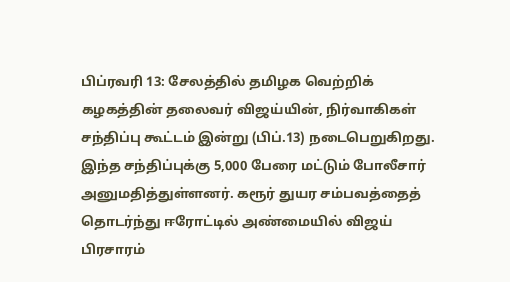பிப்ரவரி 13: சேலத்தில் தமிழக வெற்றிக் கழகத்தின் தலைவர் விஜய்யின், நிர்வாகிகள் சந்திப்பு கூட்டம் இன்று (பிப்.13) நடைபெறுகிறது. இந்த சந்திப்புக்கு 5,000 பேரை மட்டும் போலீசார் அனுமதித்துள்ளனர். கரூர் துயர சம்பவத்தைத் தொடர்ந்து ஈரோட்டில் அண்மையில் விஜய் பிரசாரம்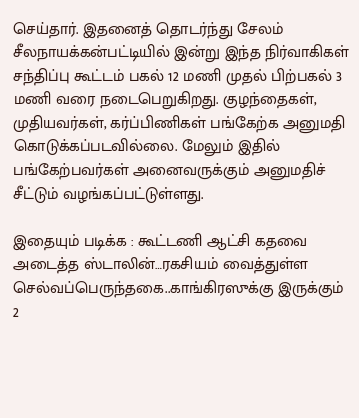செய்தார். இதனைத் தொடர்ந்து சேலம் சீலநாயக்கன்பட்டியில் இன்று இந்த நிர்வாகிகள் சந்திப்பு கூட்டம் பகல் 12 மணி முதல் பிற்பகல் 3 மணி வரை நடைபெறுகிறது. குழந்தைகள், முதியவர்கள், கர்ப்பிணிகள் பங்கேற்க அனுமதி கொடுக்கப்படவில்லை. மேலும் இதில் பங்கேற்பவர்கள் அனைவருக்கும் அனுமதிச் சீட்டும் வழங்கப்பட்டுள்ளது.

இதையும் படிக்க : கூட்டணி ஆட்சி கதவை அடைத்த ஸ்டாலின்…ரகசியம் வைத்துள்ள செல்வப்பெருந்தகை..காங்கிரஸுக்கு இருக்கும் 2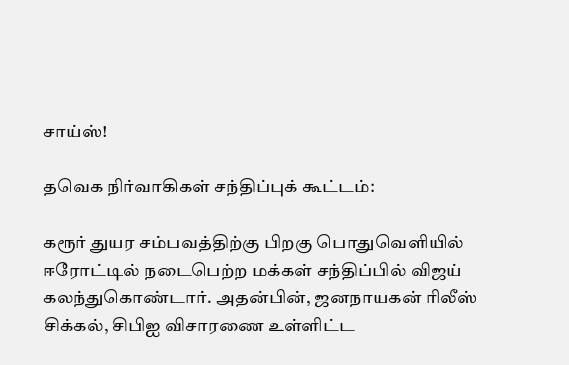சாய்ஸ்!

தவெக நிர்வாகிகள் சந்திப்புக் கூட்டம்:

கரூர் துயர சம்பவத்திற்கு பிறகு பொதுவெளியில் ஈரோட்டில் நடைபெற்ற மக்கள் சந்திப்பில் விஜய் கலந்துகொண்டார். அதன்பின், ஜனநாயகன் ரிலீஸ் சிக்கல், சிபிஐ விசாரணை உள்ளிட்ட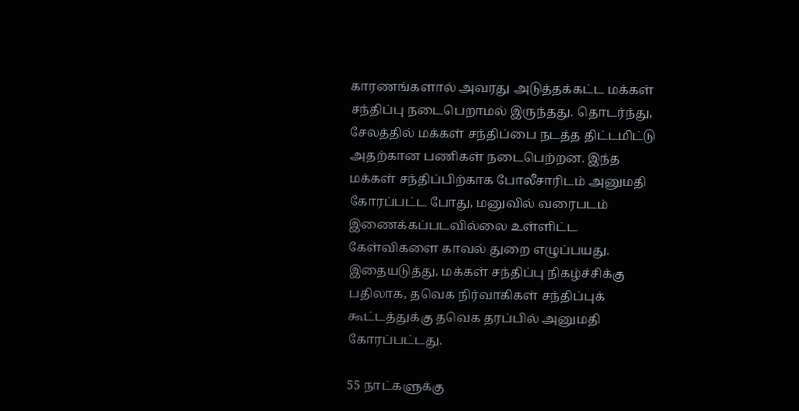காரணங்களால் அவரது அடுத்தக்கட்ட மக்கள் சந்திப்பு நடைபெறாமல் இருந்தது. தொடர்ந்து, சேலத்தில் மக்கள் சந்திப்பை நடத்த திட்டமிட்டு அதற்கான பணிகள் நடைபெற்றன. இந்த மக்கள் சந்திப்பிற்காக போலீசாரிடம் அனுமதி கோரப்பட்ட போது, மனுவில் வரைபடம் இணைக்கப்படவில்லை உள்ளிட்ட கேள்விகளை காவல் துறை எழுப்பயது. இதையடுத்து, மக்கள் சந்திப்பு நிகழ்ச்சிக்கு பதிலாக, தவெக நிர்வாகிகள் சந்திப்புக் கூட்டத்துக்கு தவெக தரப்பில் அனுமதி கோரப்பட்டது.

55 நாட்களுக்கு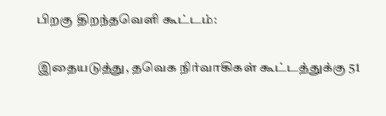பிறகு திறந்தவெளி கூட்டம்:

இதையடுத்து, தவெக நிர்வாகிகள் கூட்டத்துக்கு 51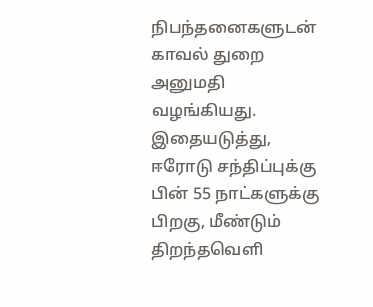நிபந்தனைகளுடன் காவல் துறை அனுமதி வழங்கியது. இதையடுத்து, ஈரோடு சந்திப்புக்கு பின் 55 நாட்களுக்கு பிறகு, மீண்டும் திறந்தவெளி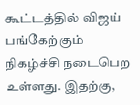கூட்டத்தில் விஜய் பங்கேற்கும் நிகழ்ச்சி நடைபெற உள்ளது. இதற்கு,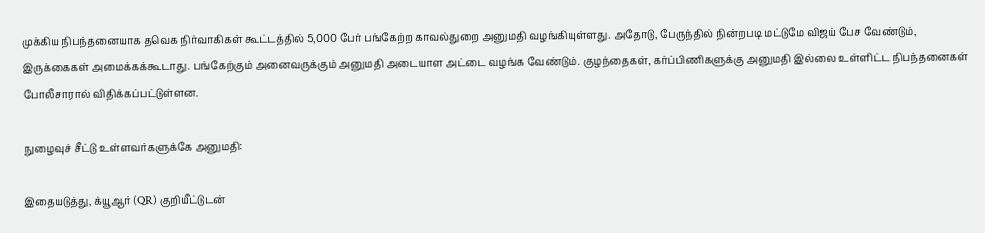முக்கிய நிபந்தனையாக தவெக நிர்வாகிகள் கூட்டத்தில் 5,000 பேர் பங்கேற்ற காவல்துறை அனுமதி வழங்கியுள்ளது. அதோடு, பேருந்தில் நின்றபடி மட்டுமே விஜய் பேச வேண்டும், இருக்கைகள் அமைக்கக்கூடாது. பங்கேற்கும் அனைவருக்கும் அனுமதி அடையாள அட்டை வழங்க வேண்டும். குழந்தைகள், கர்ப்பிணிகளுக்கு அனுமதி இல்லை உள்ளிட்ட நிபந்தனைகள் போலீசாரால் விதிக்கப்பட்டுள்ளன.

நுழைவுச் சீட்டு உள்ளவர்களுக்கே அனுமதி:

இதையடுத்து, க்யூஆர் (QR) குறியீட்டுடன்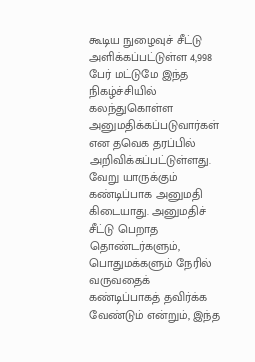கூடிய நுழைவுச் சீட்டு அளிக்கப்பட்டுள்ள 4,998 பேர் மட்டுமே இந்த நிகழ்ச்சியில் கலந்துகொள்ள அனுமதிக்கப்படுவார்கள் என தவெக தரப்பில் அறிவிக்கப்பட்டுள்ளது. வேறு யாருக்கும் கண்டிப்பாக அனுமதி கிடையாது. அனுமதிச் சீட்டு பெறாத தொண்டர்களும், பொதுமக்களும் நேரில் வருவதைக் கண்டிப்பாகத் தவிர்க்க வேண்டும் என்றும், இந்த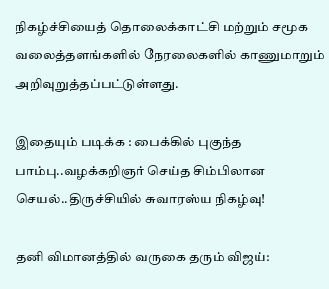நிகழ்ச்சியைத் தொலைக்காட்சி மற்றும் சமூக வலைத்தளங்களில் நேரலைகளில் காணுமாறும் அறிவுறுத்தப்பட்டுள்ளது.

இதையும் படிக்க : பைக்கில் புகுந்த பாம்பு..வழக்கறிஞர் செய்த சிம்பிலான செயல்..திருச்சியில் சுவாரஸ்ய நிகழ்வு!

தனி விமானத்தில் வருகை தரும் விஜய்: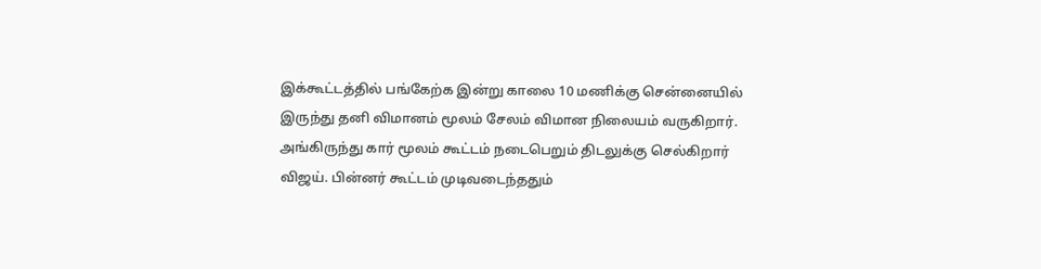இக்கூட்டத்தில் பங்கேற்க இன்று காலை 10 மணிக்கு சென்னையில் இருந்து தனி விமானம் மூலம் சேலம் விமான நிலையம் வருகிறார். அங்கிருந்து கார் மூலம் கூட்டம் நடைபெறும் திடலுக்கு செல்கிறார் விஜய். பின்னர் கூட்டம் முடிவடைந்ததும்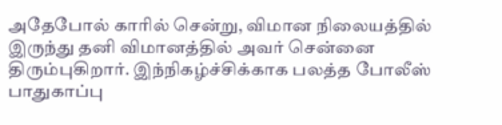அதேபோல் காரில் சென்று, விமான நிலையத்தில் இருந்து தனி விமானத்தில் அவர் சென்னை திரும்புகிறார். இந்நிகழ்ச்சிக்காக பலத்த போலீஸ் பாதுகாப்பு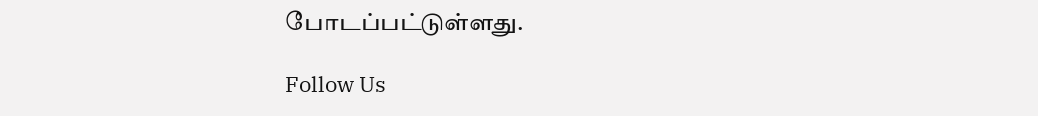போடப்பட்டுள்ளது.

Follow Us